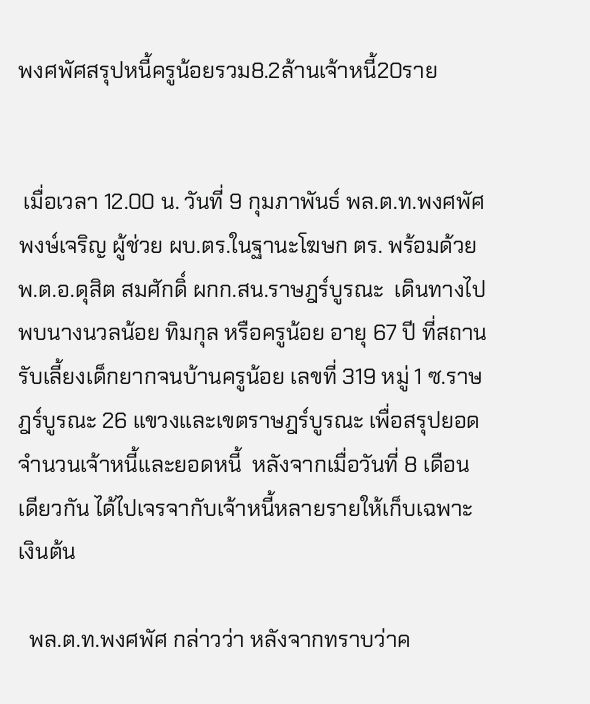พงศพัศสรุปหนี้ครูน้อยรวม8.2ล้านเจ้าหนี้20ราย


 เมื่อเวลา 12.00 น. วันที่ 9 กุมภาพันธ์ พล.ต.ท.พงศพัศ พงษ์เจริญ ผู้ช่วย ผบ.ตร.ในฐานะโฆษก ตร. พร้อมด้วย พ.ต.อ.ดุสิต สมศักดิ์ ผกก.สน.ราษฎร์บูรณะ  เดินทางไปพบนางนวลน้อย ทิมกุล หรือครูน้อย อายุ 67 ปี ที่สถานรับเลี้ยงเด็กยากจนบ้านครูน้อย เลขที่ 319 หมู่ 1 ซ.ราษฎร์บูรณะ 26 แขวงและเขตราษฎร์บูรณะ เพื่อสรุปยอดจำนวนเจ้าหนี้และยอดหนี้  หลังจากเมื่อวันที่ 8 เดือนเดียวกัน ได้ไปเจรจากับเจ้าหนี้หลายรายให้เก็บเฉพาะเงินต้น

  พล.ต.ท.พงศพัศ กล่าวว่า หลังจากทราบว่าค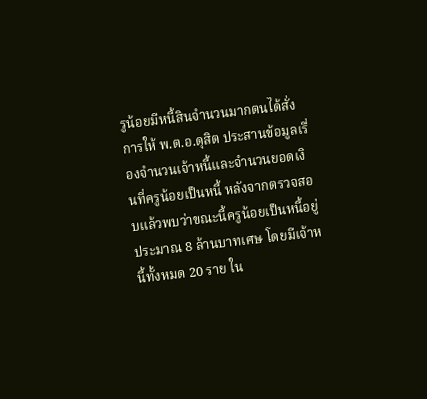รูน้อยมีหนี้สินจำนวนมากตนได้สั่งการให้ พ.ต.อ.ดุสิต ประสานข้อมูลเรื่องจำนวนเจ้าหนี้และจำนวนยอดเงินที่ครูน้อยเป็นหนี้ หลังจากตรวจสอบแล้วพบว่าขณะนี้ครูน้อยเป็นหนี้อยู่ประมาณ 8 ล้านบาทเศษ โดยมีเจ้าหนี้ทั้งหมด 20 ราย ใน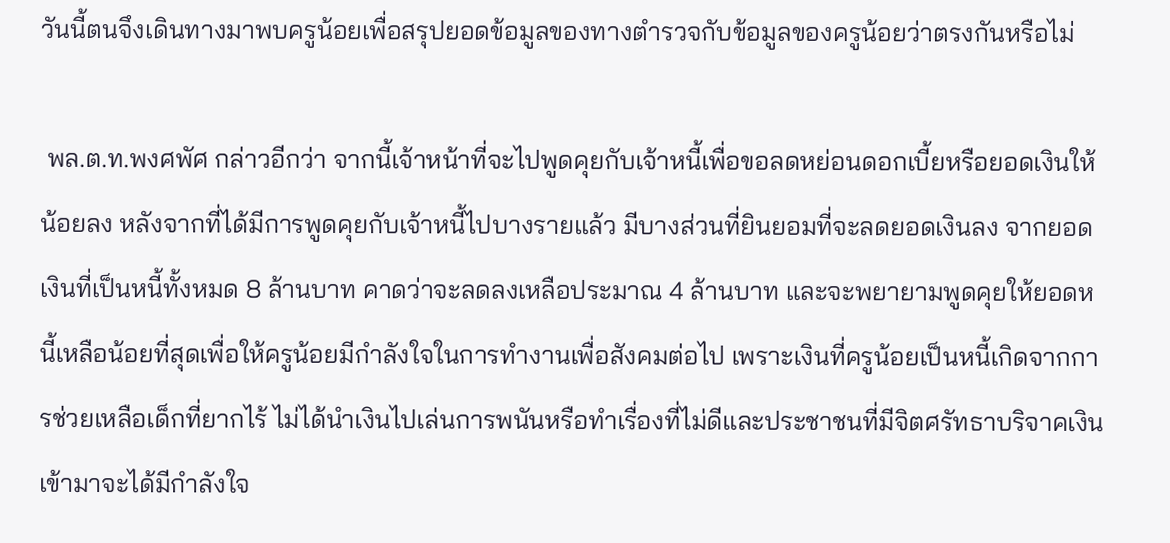วันนี้ตนจึงเดินทางมาพบครูน้อยเพื่อสรุปยอดข้อมูลของทางตำรวจกับข้อมูลของครูน้อยว่าตรงกันหรือไม่

 พล.ต.ท.พงศพัศ กล่าวอีกว่า จากนี้เจ้าหน้าที่จะไปพูดคุยกับเจ้าหนี้เพื่อขอลดหย่อนดอกเบี้ยหรือยอดเงินให้น้อยลง หลังจากที่ได้มีการพูดคุยกับเจ้าหนี้ไปบางรายแล้ว มีบางส่วนที่ยินยอมที่จะลดยอดเงินลง จากยอดเงินที่เป็นหนี้ทั้งหมด 8 ล้านบาท คาดว่าจะลดลงเหลือประมาณ 4 ล้านบาท และจะพยายามพูดคุยให้ยอดหนี้เหลือน้อยที่สุดเพื่อให้ครูน้อยมีกำลังใจในการทำงานเพื่อสังคมต่อไป เพราะเงินที่ครูน้อยเป็นหนี้เกิดจากการช่วยเหลือเด็กที่ยากไร้ ไม่ได้นำเงินไปเล่นการพนันหรือทำเรื่องที่ไม่ดีและประชาชนที่มีจิตศรัทธาบริจาคเงินเข้ามาจะได้มีกำลังใจ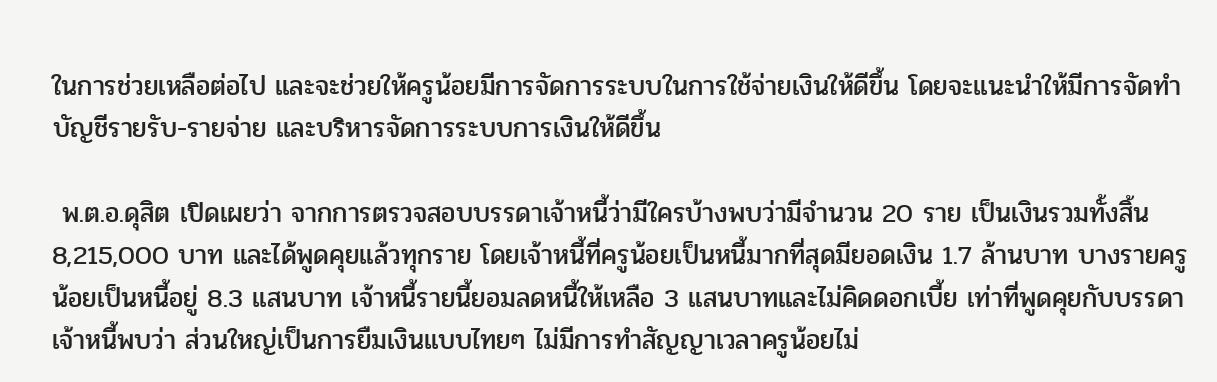ในการช่วยเหลือต่อไป และจะช่วยให้ครูน้อยมีการจัดการระบบในการใช้จ่ายเงินให้ดีขึ้น โดยจะแนะนำให้มีการจัดทำบัญชีรายรับ-รายจ่าย และบริหารจัดการระบบการเงินให้ดีขึ้น

 พ.ต.อ.ดุสิต เปิดเผยว่า จากการตรวจสอบบรรดาเจ้าหนี้ว่ามีใครบ้างพบว่ามีจำนวน 20 ราย เป็นเงินรวมทั้งสิ้น 8,215,000 บาท และได้พูดคุยแล้วทุกราย โดยเจ้าหนี้ที่ครูน้อยเป็นหนี้มากที่สุดมียอดเงิน 1.7 ล้านบาท บางรายครูน้อยเป็นหนี้อยู่ 8.3 แสนบาท เจ้าหนี้รายนี้ยอมลดหนี้ให้เหลือ 3 แสนบาทและไม่คิดดอกเบี้ย เท่าที่พูดคุยกับบรรดาเจ้าหนี้พบว่า ส่วนใหญ่เป็นการยืมเงินแบบไทยๆ ไม่มีการทำสัญญาเวลาครูน้อยไม่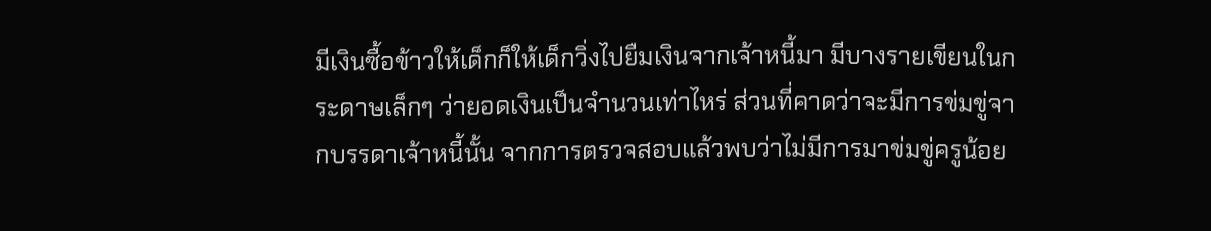มีเงินซื้อข้าวให้เด็กก็ให้เด็กวิ่งไปยืมเงินจากเจ้าหนี้มา มีบางรายเขียนในกระดาษเล็กๆ ว่ายอดเงินเป็นจำนวนเท่าไหร่ ส่วนที่คาดว่าจะมีการข่มขู่จากบรรดาเจ้าหนี้นั้น จากการตรวจสอบแล้วพบว่าไม่มีการมาข่มขู่ครูน้อย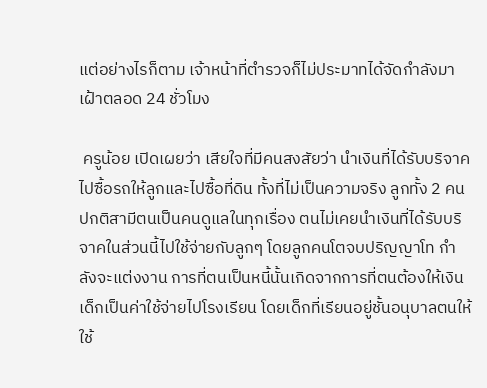แต่อย่างไรก็ตาม เจ้าหน้าที่ตำรวจก็ไม่ประมาทได้จัดกำลังมาเฝ้าตลอด 24 ชั่วโมง

 ครูน้อย เปิดเผยว่า เสียใจที่มีคนสงสัยว่า นำเงินที่ได้รับบริจาคไปซื้อรถให้ลูกและไปซื้อที่ดิน ทั้งที่ไม่เป็นความจริง ลูกทั้ง 2 คน ปกติสามีตนเป็นคนดูแลในทุกเรื่อง ตนไม่เคยนำเงินที่ได้รับบริจาคในส่วนนี้ไปใช้จ่ายกับลูกๆ โดยลูกคนโตจบปริญญาโท กำลังจะแต่งงาน การที่ตนเป็นหนี้นั้นเกิดจากการที่ตนต้องให้เงินเด็กเป็นค่าใช้จ่ายไปโรงเรียน โดยเด็กที่เรียนอยู่ชั้นอนุบาลตนให้ใช้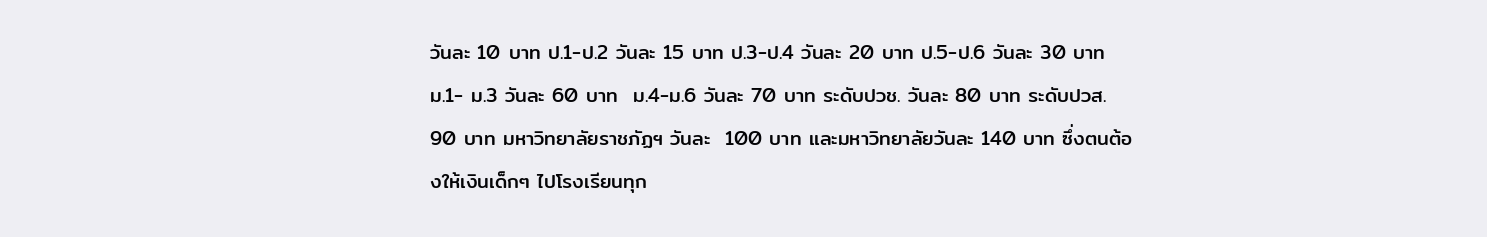วันละ 10 บาท ป.1-ป.2 วันละ 15 บาท ป.3-ป.4 วันละ 20 บาท ป.5-ป.6 วันละ 30 บาท  ม.1- ม.3 วันละ 60 บาท  ม.4-ม.6 วันละ 70 บาท ระดับปวช. วันละ 80 บาท ระดับปวส. 90 บาท มหาวิทยาลัยราชภัฏฯ วันละ  100 บาท และมหาวิทยาลัยวันละ 140 บาท ซึ่งตนต้องให้เงินเด็กๆ ไปโรงเรียนทุก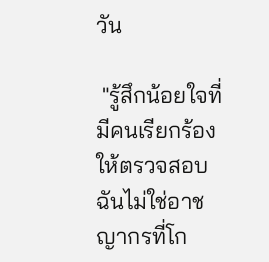วัน

 "รู้สึกน้อยใจที่มีคนเรียกร้องให้ตรวจสอบ ฉันไม่ใช่อาชญากรที่โก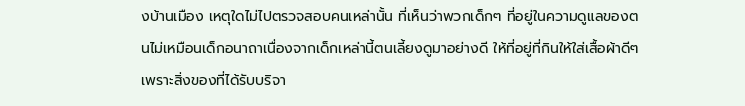งบ้านเมือง เหตุใดไม่ไปตรวจสอบคนเหล่านั้น ที่เห็นว่าพวกเด็กๆ ที่อยู่ในความดูแลของตนไม่เหมือนเด็กอนาถาเนื่องจากเด็กเหล่านี้ตนเลี้ยงดูมาอย่างดี ให้ที่อยู่ที่กินให้ใส่เสื้อผ้าดีๆ  เพราะสิ่งของที่ได้รับบริจา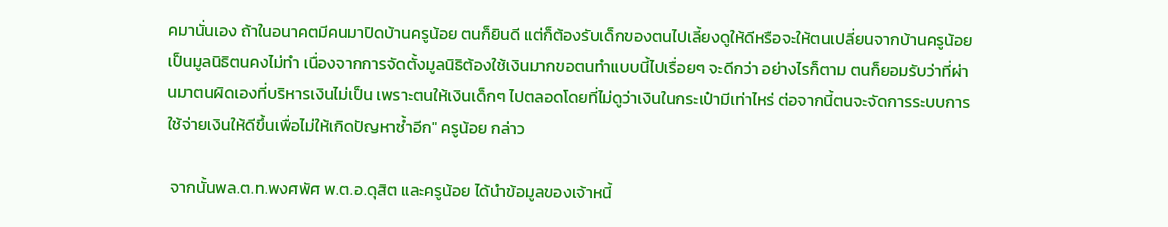คมานั่นเอง ถ้าในอนาคตมีคนมาปิดบ้านครูน้อย ตนก็ยินดี แต่ก็ต้องรับเด็กของตนไปเลี้ยงดูให้ดีหรือจะให้ตนเปลี่ยนจากบ้านครูน้อยเป็นมูลนิธิตนคงไม่ทำ เนื่องจากการจัดตั้งมูลนิธิต้องใช้เงินมากขอตนทำแบบนี้ไปเรื่อยๆ จะดีกว่า อย่างไรก็ตาม ตนก็ยอมรับว่าที่ผ่านมาตนผิดเองที่บริหารเงินไม่เป็น เพราะตนให้เงินเด็กๆ ไปตลอดโดยที่ไม่ดูว่าเงินในกระเป๋ามีเท่าไหร่ ต่อจากนี้ตนจะจัดการระบบการใช้จ่ายเงินให้ดีขึ้นเพื่อไม่ให้เกิดปัญหาซ้ำอีก" ครูน้อย กล่าว

 จากนั้นพล.ต.ท.พงศพัศ พ.ต.อ.ดุสิต และครูน้อย ได้นำข้อมูลของเจ้าหนี้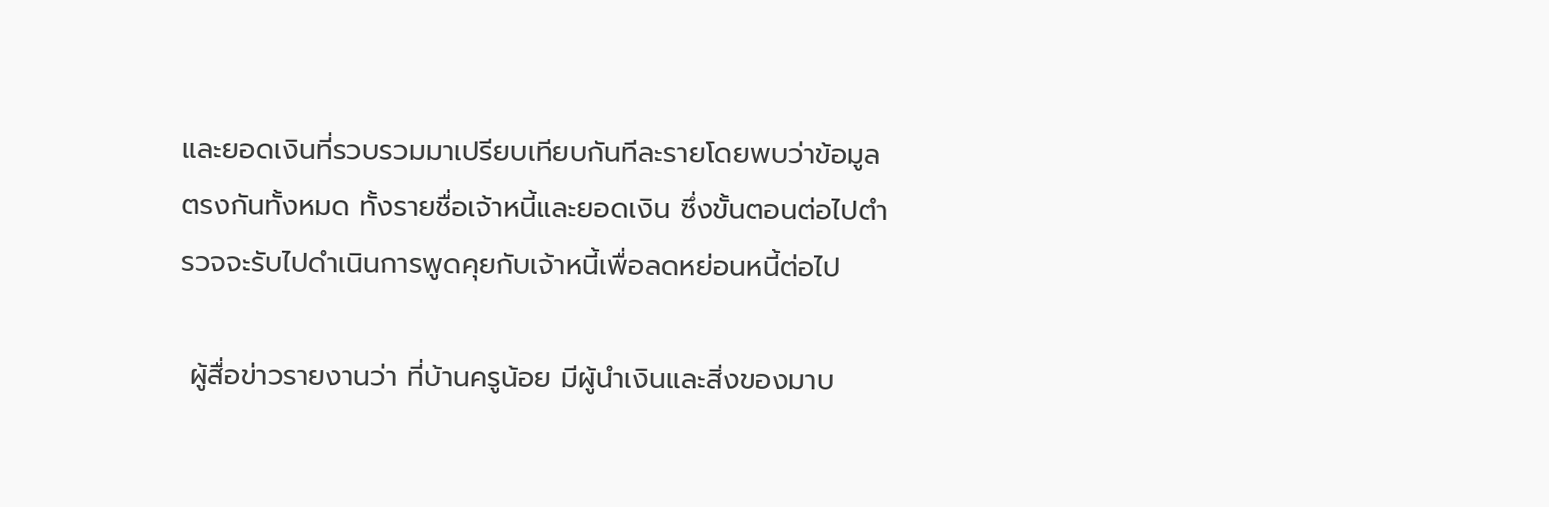และยอดเงินที่รวบรวมมาเปรียบเทียบกันทีละรายโดยพบว่าข้อมูลตรงกันทั้งหมด ทั้งรายชื่อเจ้าหนี้และยอดเงิน ซึ่งขั้นตอนต่อไปตำรวจจะรับไปดำเนินการพูดคุยกับเจ้าหนี้เพื่อลดหย่อนหนี้ต่อไป

 ผู้สื่อข่าวรายงานว่า ที่บ้านครูน้อย มีผู้นำเงินและสิ่งของมาบ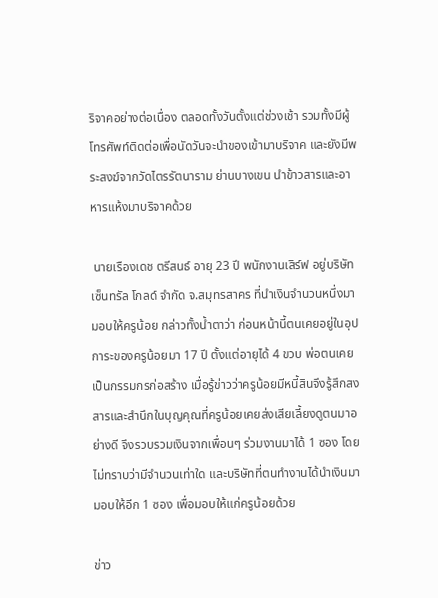ริจาคอย่างต่อเนื่อง ตลอดทั้งวันตั้งแต่ช่วงเช้า รวมทั้งมีผู้โทรศัพท์ติดต่อเพื่อนัดวันจะนำของเข้ามาบริจาค และยังมีพระสงฆ์จากวัดไตรรัตนาราม ย่านบางเขน นำข้าวสารและอาหารแห้งมาบริจาคด้วย

 นายเรืองเดช ตรีสนธ์ อายุ 23 ปี พนักงานเสิร์ฟ อยู่บริษัท เซ็นทรัล โกลด์ จำกัด จ.สมุทรสาคร ที่นำเงินจำนวนหนึ่งมามอบให้ครูน้อย กล่าวทั้งน้ำตาว่า ก่อนหน้านี้ตนเคยอยู่ในอุปการะของครูน้อยมา 17 ปี ตั้งแต่อายุได้ 4 ขวบ พ่อตนเคยเป็นกรรมกรก่อสร้าง เมื่อรู้ข่าวว่าครูน้อยมีหนี้สินจึงรู้สึกสงสารและสำนึกในบุญคุณที่ครูน้อยเคยส่งเสียเลี้ยงดูตนมาอย่างดี จึงรวบรวมเงินจากเพื่อนๆ ร่วมงานมาได้ 1 ซอง โดยไม่ทราบว่ามีจำนวนเท่าใด และบริษัทที่ตนทำงานได้นำเงินมามอบให้อีก 1 ซอง เพื่อมอบให้แก่ครูน้อยด้วย

ข่าว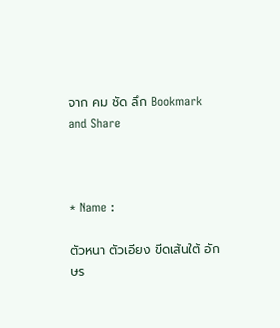จาก คม ชัด ลึก Bookmark and Share



* Name :

ตัวหนา ตัวเอียง ขีดเส้นใต้ อักษร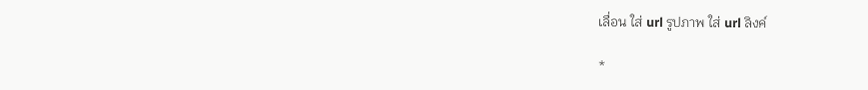เลื่อน ใส่ url รูปภาพ ใส่ url ลิงค์

*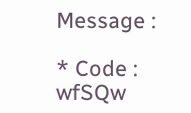Message :

* Code : wfSQw